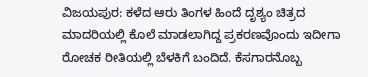ವಿಜಯಪುರ: ಕಳೆದ ಆರು ತಿಂಗಳ ಹಿಂದೆ ದೃಶ್ಯಂ ಚಿತ್ರದ ಮಾದರಿಯಲ್ಲಿ ಕೊಲೆ ಮಾಡಲಾಗಿದ್ದ ಪ್ರಕರಣವೊಂದು ಇದೀಗಾ ರೋಚಕ ರೀತಿಯಲ್ಲಿ ಬೆಳಕಿಗೆ ಬಂದಿದೆ. ಕೆಸಗಾರನೊಬ್ಬ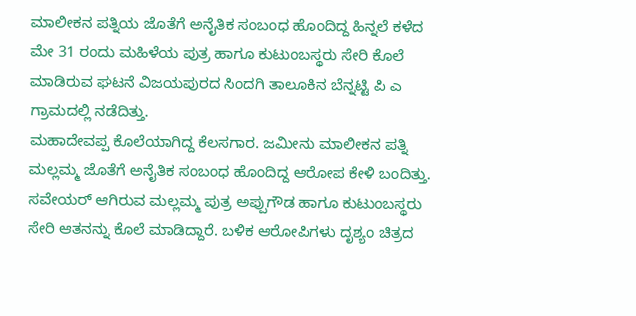ಮಾಲೀಕನ ಪತ್ನಿಯ ಜೊತೆಗೆ ಅನೈತಿಕ ಸಂಬಂಧ ಹೊಂದಿದ್ದ ಹಿನ್ನಲೆ ಕಳೆದ ಮೇ 31 ರಂದು ಮಹಿಳೆಯ ಪುತ್ರ ಹಾಗೂ ಕುಟುಂಬಸ್ಥರು ಸೇರಿ ಕೊಲೆ ಮಾಡಿರುವ ಘಟನೆ ವಿಜಯಪುರದ ಸಿಂದಗಿ ತಾಲೂಕಿನ ಬೆನ್ನಟ್ಟಿ ಪಿ ಎ ಗ್ರಾಮದಲ್ಲಿ ನಡೆದಿತ್ತು.
ಮಹಾದೇವಪ್ಪ ಕೊಲೆಯಾಗಿದ್ದ ಕೆಲಸಗಾರ. ಜಮೀನು ಮಾಲೀಕನ ಪತ್ನಿ ಮಲ್ಲಮ್ಮ ಜೊತೆಗೆ ಅನೈತಿಕ ಸಂಬಂಧ ಹೊಂದಿದ್ದ ಆರೋಪ ಕೇಳಿ ಬಂದಿತ್ತು. ಸವೇಯರ್ ಆಗಿರುವ ಮಲ್ಲಮ್ಮ ಪುತ್ರ ಅಪ್ಪುಗೌಡ ಹಾಗೂ ಕುಟುಂಬಸ್ಥರು ಸೇರಿ ಆತನನ್ನು ಕೊಲೆ ಮಾಡಿದ್ದಾರೆ. ಬಳಿಕ ಆರೋಪಿಗಳು ದೃಶ್ಯಂ ಚಿತ್ರದ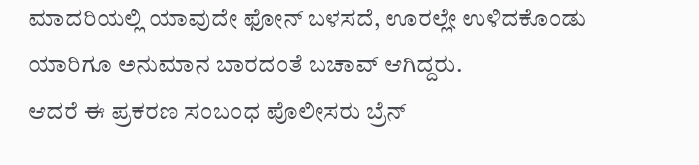ಮಾದರಿಯಲ್ಲಿ ಯಾವುದೇ ಫೋನ್ ಬಳಸದೆ, ಊರಲ್ಲೇ ಉಳಿದಕೊಂಡು ಯಾರಿಗೂ ಅನುಮಾನ ಬಾರದಂತೆ ಬಚಾವ್ ಆಗಿದ್ದರು.
ಆದರೆ ಈ ಪ್ರಕರಣ ಸಂಬಂಧ ಪೊಲೀಸರು ಬ್ರೆನ್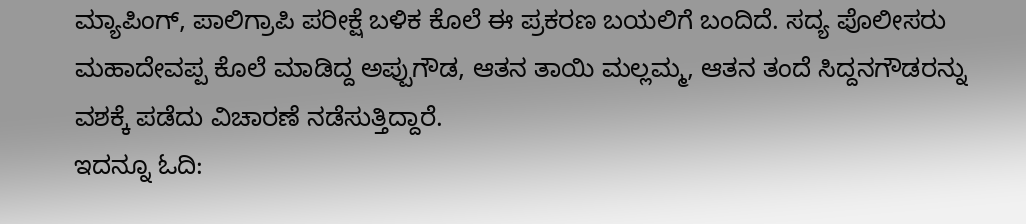ಮ್ಯಾಪಿಂಗ್, ಪಾಲಿಗ್ರಾಪಿ ಪರೀಕ್ಷೆ ಬಳಿಕ ಕೊಲೆ ಈ ಪ್ರಕರಣ ಬಯಲಿಗೆ ಬಂದಿದೆ. ಸದ್ಯ ಪೊಲೀಸರು ಮಹಾದೇವಪ್ಪ ಕೊಲೆ ಮಾಡಿದ್ದ ಅಪ್ಪುಗೌಡ, ಆತನ ತಾಯಿ ಮಲ್ಲಮ್ಮ, ಆತನ ತಂದೆ ಸಿದ್ದನಗೌಡರನ್ನು ವಶಕ್ಕೆ ಪಡೆದು ವಿಚಾರಣೆ ನಡೆಸುತ್ತಿದ್ದಾರೆ.
ಇದನ್ನೂ ಓದಿ: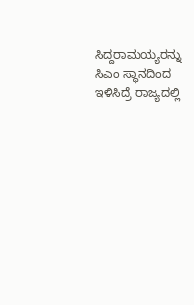ಸಿದ್ದರಾಮಯ್ಯರನ್ನು ಸಿಎಂ ಸ್ಥಾನದಿಂದ ಇಳಿಸಿದ್ರೆ ರಾಜ್ಯದಲ್ಲಿ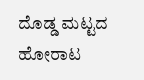ದೊಡ್ಡ ಮಟ್ಟದ ಹೋರಾಟ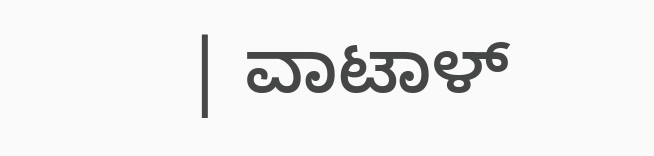| ವಾಟಾಳ್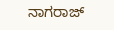ನಾಗರಾಜ್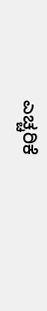ಎಚ್ಚರಿಕೆ